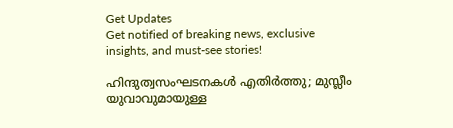Get Updates
Get notified of breaking news, exclusive insights, and must-see stories!

ഹിന്ദുത്വസംഘടനകള്‍ എതിര്‍ത്തു; മുസ്ലീം യുവാവുമായുള്ള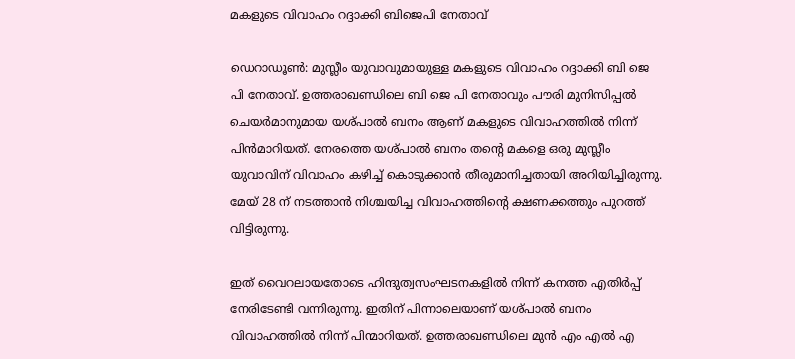മകളുടെ വിവാഹം റദ്ദാക്കി ബിജെപി നേതാവ്

ഡെറാഡൂണ്‍: മുസ്ലീം യുവാവുമായുള്ള മകളുടെ വിവാഹം റദ്ദാക്കി ബി ജെ പി നേതാവ്. ഉത്തരാഖണ്ഡിലെ ബി ജെ പി നേതാവും പൗരി മുനിസിപ്പല്‍ ചെയര്‍മാനുമായ യശ്പാല്‍ ബനം ആണ് മകളുടെ വിവാഹത്തില്‍ നിന്ന് പിന്‍മാറിയത്. നേരത്തെ യശ്പാല്‍ ബനം തന്റെ മകളെ ഒരു മുസ്ലീം യുവാവിന് വിവാഹം കഴിച്ച് കൊടുക്കാന്‍ തീരുമാനിച്ചതായി അറിയിച്ചിരുന്നു. മേയ് 28 ന് നടത്താന്‍ നിശ്ചയിച്ച വിവാഹത്തിന്റെ ക്ഷണക്കത്തും പുറത്ത് വിട്ടിരുന്നു.

ഇത് വൈറലായതോടെ ഹിന്ദുത്വസംഘടനകളില്‍ നിന്ന് കനത്ത എതിര്‍പ്പ് നേരിടേണ്ടി വന്നിരുന്നു. ഇതിന് പിന്നാലെയാണ് യശ്പാല്‍ ബനം വിവാഹത്തില്‍ നിന്ന് പിന്മാറിയത്. ഉത്തരാഖണ്ഡിലെ മുന്‍ എം എല്‍ എ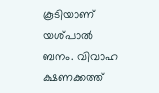കൂടിയാണ് യശ്പാല്‍ ബനം. വിവാഹ ക്ഷണക്കത്ത്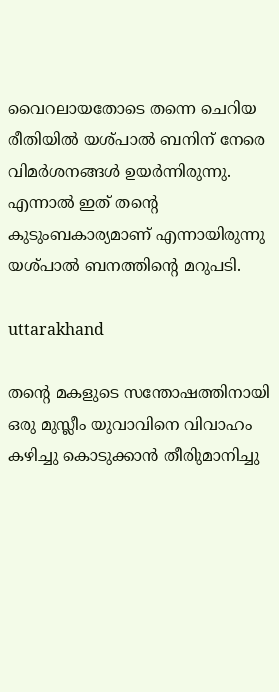വൈറലായതോടെ തന്നെ ചെറിയ രീതിയില്‍ യശ്പാല്‍ ബനിന് നേരെ വിമര്‍ശനങ്ങള്‍ ഉയര്‍ന്നിരുന്നു. എന്നാല്‍ ഇത് തന്റെ കുടുംബകാര്യമാണ് എന്നായിരുന്നു യശ്പാല്‍ ബനത്തിന്റെ മറുപടി.

uttarakhand

തന്റെ മകളുടെ സന്തോഷത്തിനായി ഒരു മുസ്ലീം യുവാവിനെ വിവാഹം കഴിച്ചു കൊടുക്കാന്‍ തീരിുമാനിച്ചു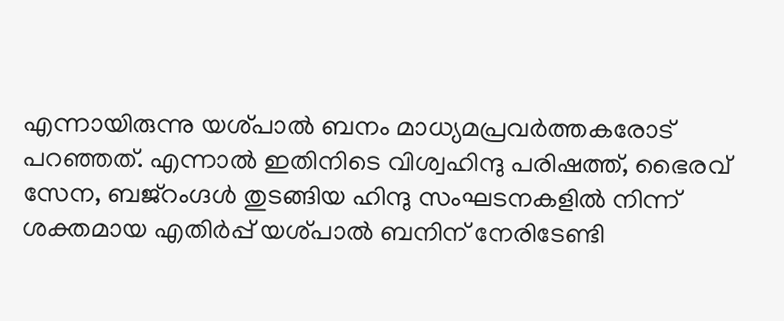എന്നായിരുന്നു യശ്പാല്‍ ബനം മാധ്യമപ്രവര്‍ത്തകരോട് പറഞ്ഞത്. എന്നാല്‍ ഇതിനിടെ വിശ്വഹിന്ദു പരിഷത്ത്, ഭൈരവ് സേന, ബജ്‌റംഗ്ദള്‍ തുടങ്ങിയ ഹിന്ദു സംഘടനകളില്‍ നിന്ന് ശക്തമായ എതിര്‍പ്പ് യശ്പാല്‍ ബനിന് നേരിടേണ്ടി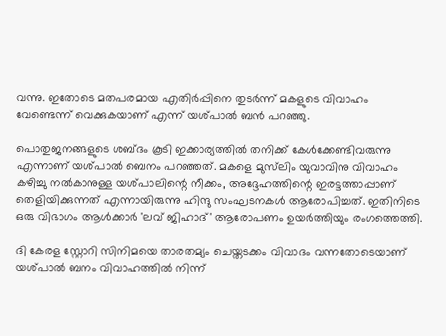വന്നു. ഇതോടെ മതപരമായ എതിര്‍പ്പിനെ തുടര്‍ന്ന് മകളുടെ വിവാഹം വേണ്ടെന്ന് വെക്കുകയാണ് എന്ന് യശ്പാല്‍ ബന്‍ പറഞ്ഞു.

പൊതുജനങ്ങളുടെ ശബ്ദം കൂടി ഇക്കാര്യത്തില്‍ തനിക്ക് കേള്‍ക്കേണ്ടിവരുന്നു എന്നാണ് യശ്പാല്‍ ബെനം പറഞ്ഞത്. മകളെ മുസ്‌ലിം യുവാവിനു വിവാഹം കഴിച്ചു നല്‍കാനുള്ള യശ്പാലിന്റെ നീക്കം, അദ്ദേഹത്തിന്റെ ഇരട്ടത്താപ്പാണ് തെളിയിക്കുന്നത് എന്നായിരുന്നു ഹിന്ദു സംഘടനകള്‍ ആരോപിച്ചത്. ഇതിനിടെ ഒരു വിഭാഗം ആള്‍ക്കാര്‍ 'ലവ് ജിഹാദ്' ആരോപണം ഉയര്‍ത്തിയും രംഗത്തെത്തി.

ദി കേരള സ്റ്റോറി സിനിമയെ താരതമ്യം ചെയ്തടക്കം വിവാദം വന്നതോടെയാണ് യശ്പാല്‍ ബനം വിവാഹത്തില്‍ നിന്ന്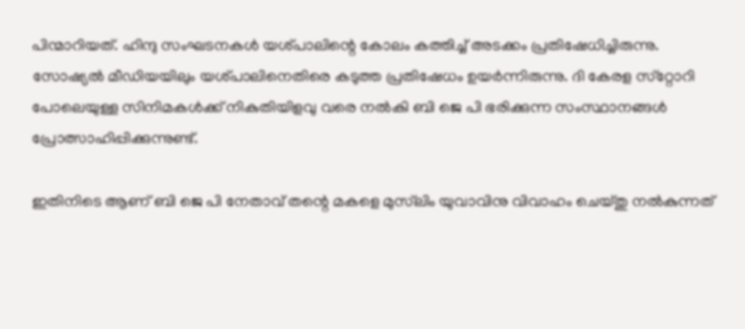പിന്മാറിയത്. ഹിന്ദു സംഘടനകള്‍ യശ്പാലിന്റെ കോലം കത്തിച്ച് അടക്കം പ്രതിഷേധിച്ചിരുന്നു. സോഷ്യല്‍ മീഡിയയിലും യശ്പാലിനെതിരെ കടുത്ത പ്രതിഷേധം ഉയര്‍ന്നിരുന്നു. ദി കേരള സ്‌റ്റോറി പോലെയുള്ള സിനിമകള്‍ക്ക് നികുതിയിളവു വരെ നല്‍കി ബി ജെ പി ഭരിക്കുന്ന സംസ്ഥാനങ്ങള്‍ പ്രോത്സാഹിപ്പിക്കുന്നുണ്ട്.

ഇതിനിടെ ആണ് ബി ജെ പി നേതാവ് തന്റെ മകളെ മുസ്‌ലിം യുവാവിനു വിവാഹം ചെയ്തു നല്‍കുന്നത്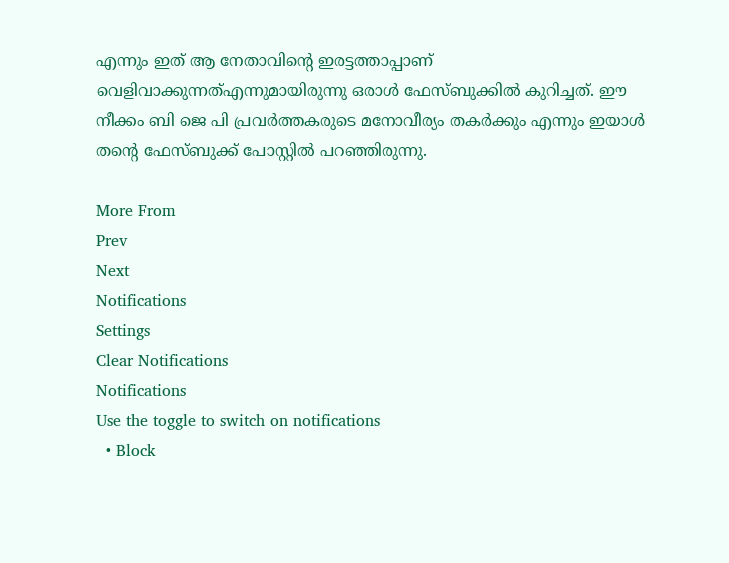എന്നും ഇത് ആ നേതാവിന്റെ ഇരട്ടത്താപ്പാണ് വെളിവാക്കുന്നത്എന്നുമായിരുന്നു ഒരാള്‍ ഫേസ്ബുക്കില്‍ കുറിച്ചത്. ഈ നീക്കം ബി ജെ പി പ്രവര്‍ത്തകരുടെ മനോവീര്യം തകര്‍ക്കും എന്നും ഇയാള്‍ തന്റെ ഫേസ്ബുക്ക് പോസ്റ്റില്‍ പറഞ്ഞിരുന്നു.

More From
Prev
Next
Notifications
Settings
Clear Notifications
Notifications
Use the toggle to switch on notifications
  • Block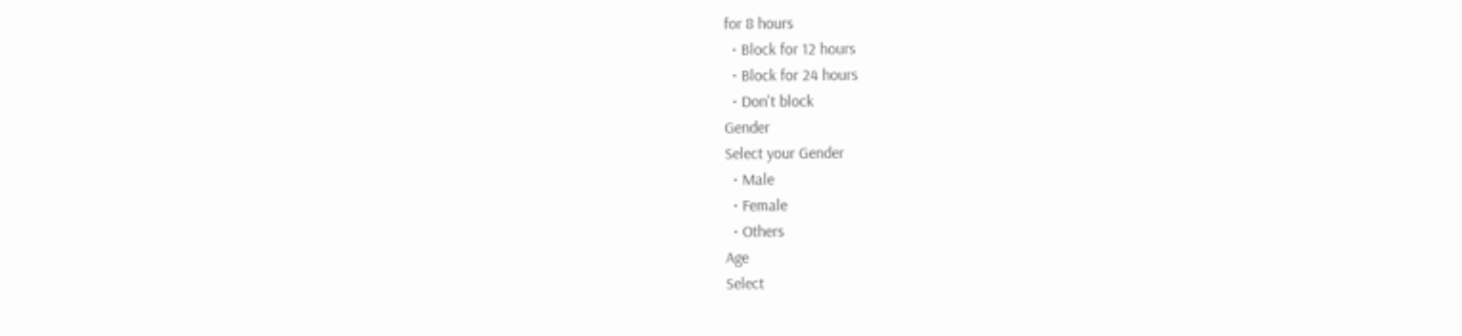for 8 hours
  • Block for 12 hours
  • Block for 24 hours
  • Don't block
Gender
Select your Gender
  • Male
  • Female
  • Others
Age
Select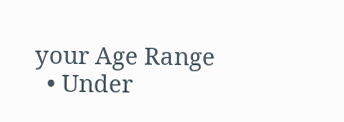your Age Range
  • Under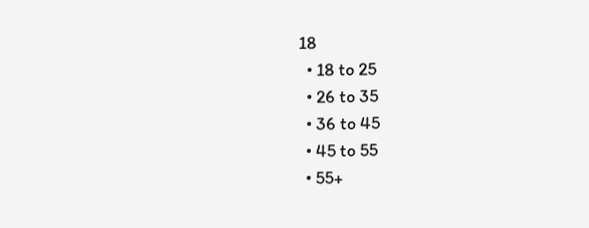18
  • 18 to 25
  • 26 to 35
  • 36 to 45
  • 45 to 55
  • 55+